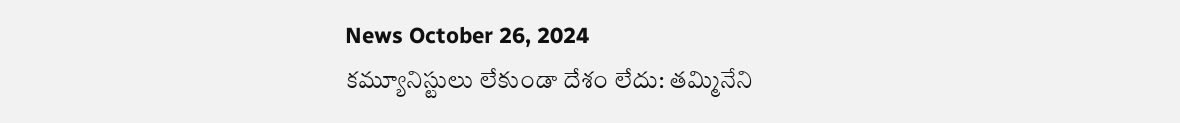News October 26, 2024
కమ్యూనిస్టులు లేకుండా దేశం లేదు: తమ్మినేని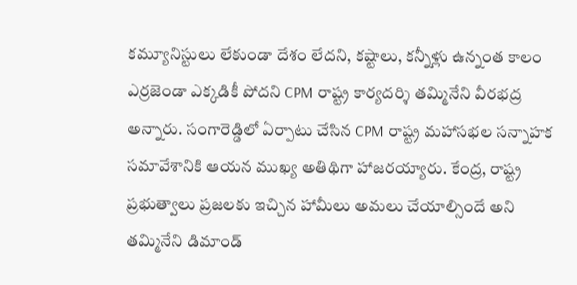కమ్యూనిస్టులు లేకుండా దేశం లేదని, కష్టాలు, కన్నీళ్లు ఉన్నంత కాలం ఎర్రజెండా ఎక్కడికీ పోదని CPM రాష్ట్ర కార్యదర్శి తమ్మినేని వీరభద్ర అన్నారు. సంగారెడ్డిలో ఏర్పాటు చేసిన CPM రాష్ట్ర మహాసభల సన్నాహక సమావేశానికి ఆయన ముఖ్య అతిథిగా హాజరయ్యారు. కేంద్ర, రాష్ట్ర ప్రభుత్వాలు ప్రజలకు ఇచ్చిన హామీలు అమలు చేయాల్సిందే అని తమ్మినేని డిమాండ్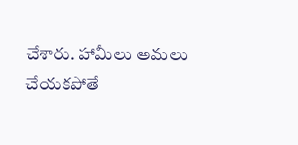చేశారు. హామీలు అమలు చేయకపోతే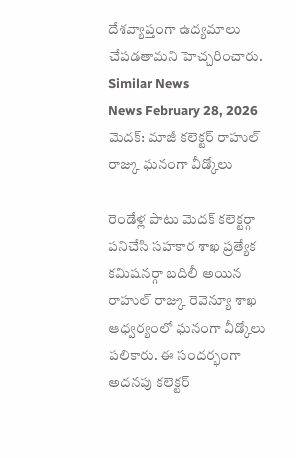దేశవ్యాప్తంగా ఉద్యమాలు చేపడతామని హెచ్చరించారు.
Similar News
News February 28, 2026
మెదక్: మాజీ కలెక్టర్ రాహుల్ రాజ్కు ఘనంగా వీడ్కోలు

రెండేళ్ల పాటు మెదక్ కలెక్టర్గా పనిచేసి సహకార శాఖ ప్రత్యేక కమిషనర్గా బదిలీ అయిన రాహుల్ రాజ్కు రెవెన్యూ శాఖ ఆధ్వర్యంలో ఘనంగా వీడ్కోలు పలికారు. ఈ సందర్భంగా అదనపు కలెక్టర్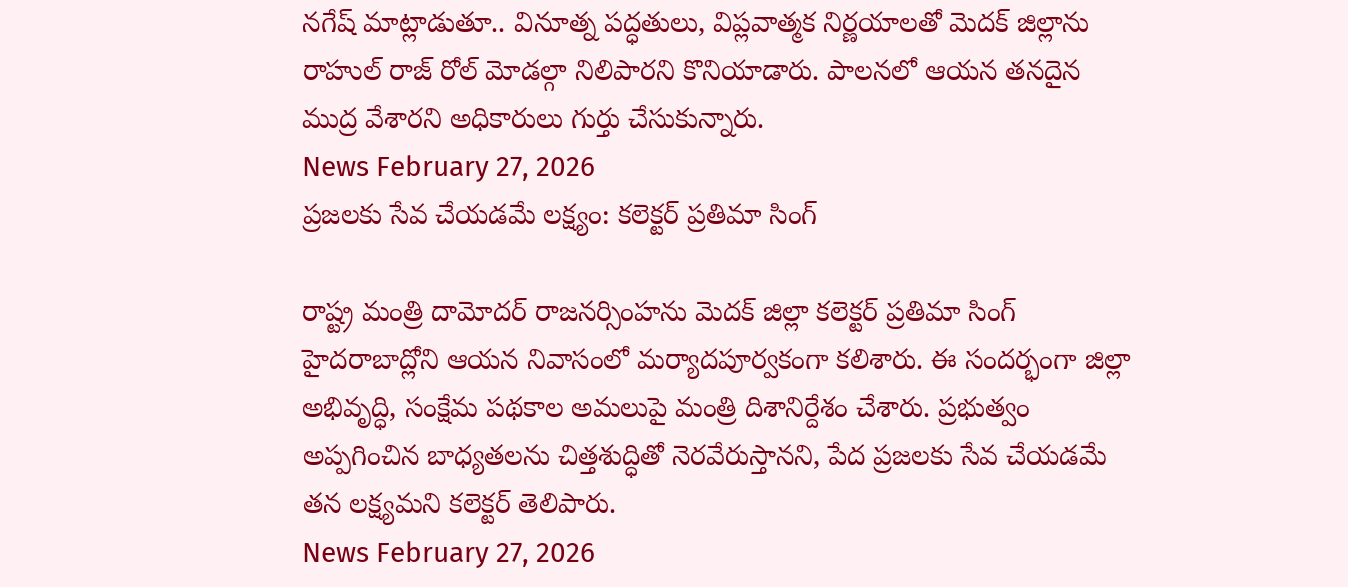నగేష్ మాట్లాడుతూ.. వినూత్న పద్ధతులు, విప్లవాత్మక నిర్ణయాలతో మెదక్ జిల్లాను రాహుల్ రాజ్ రోల్ మోడల్గా నిలిపారని కొనియాడారు. పాలనలో ఆయన తనదైన ముద్ర వేశారని అధికారులు గుర్తు చేసుకున్నారు.
News February 27, 2026
ప్రజలకు సేవ చేయడమే లక్ష్యం: కలెక్టర్ ప్రతిమా సింగ్

రాష్ట్ర మంత్రి దామోదర్ రాజనర్సింహను మెదక్ జిల్లా కలెక్టర్ ప్రతిమా సింగ్ హైదరాబాద్లోని ఆయన నివాసంలో మర్యాదపూర్వకంగా కలిశారు. ఈ సందర్భంగా జిల్లా అభివృద్ధి, సంక్షేమ పథకాల అమలుపై మంత్రి దిశానిర్దేశం చేశారు. ప్రభుత్వం అప్పగించిన బాధ్యతలను చిత్తశుద్ధితో నెరవేరుస్తానని, పేద ప్రజలకు సేవ చేయడమే తన లక్ష్యమని కలెక్టర్ తెలిపారు.
News February 27, 2026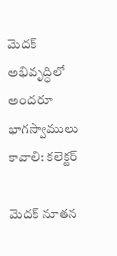మెదక్ అభివృద్ధిలో అందరూ భాగస్వాములు కావాలి: కలెక్టర్

మెదక్ నూతన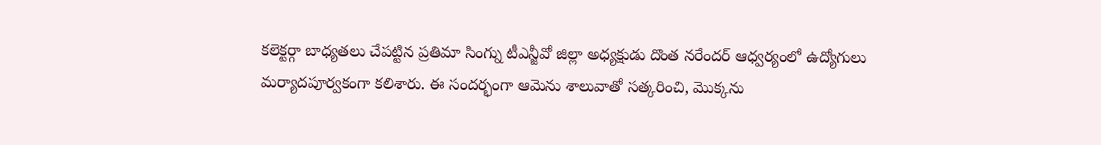కలెక్టర్గా బాధ్యతలు చేపట్టిన ప్రతిమా సింగ్ను టీఎన్జీవో జిల్లా అధ్యక్షుడు దొంత నరేందర్ ఆధ్వర్యంలో ఉద్యోగులు మర్యాదపూర్వకంగా కలిశారు. ఈ సందర్భంగా ఆమెను శాలువాతో సత్కరించి, మొక్కను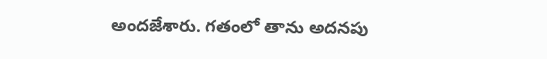అందజేశారు. గతంలో తాను అదనపు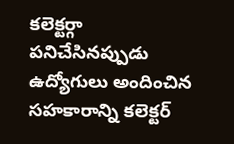కలెక్టర్గా పనిచేసినప్పుడు ఉద్యోగులు అందించిన సహకారాన్ని కలెక్టర్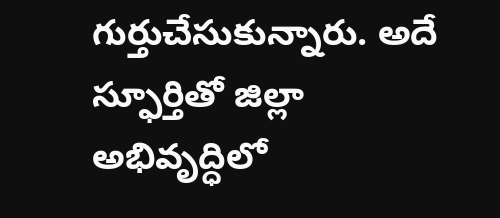గుర్తుచేసుకున్నారు. అదే స్ఫూర్తితో జిల్లా అభివృద్ధిలో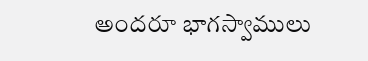అందరూ భాగస్వాములు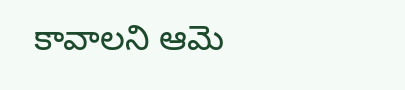కావాలని ఆమె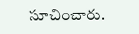సూచించారు.